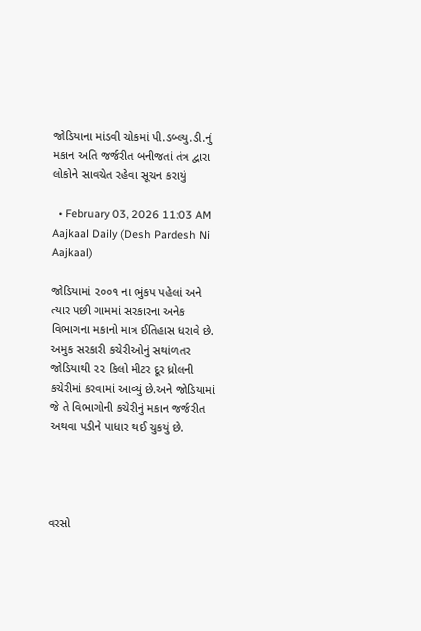જોડિયાના માંડવી ચોકમાં પી.ડબ્લ્યુ.ડી.નું મકાન અતિ જર્જરીત બનીજતાં તંત્ર દ્વારા લોકોને સાવચેત રહેવા સૂચન કરાયું

  • February 03, 2026 11:03 AM
Aajkaal Daily (Desh Pardesh Ni Aajkaal)

જોડિયામાં ૨૦૦૧ ના ભુંકપ પહેલાં અને ત્યાર પછી ગામમાં સરકારના અનેક વિભાગના મકાનો માત્ર ઈતિહાસ ધરાવે છે. અમુક સરકારી કચેરીઓનું સથાંળતર જોડિયાથી ૨૨ કિલો મીટર દૂર ધ્રોલની કચેરીમાં કરવામાં આવ્યું છે.અને જોડિયામાં જે તે વિભાગોની કચેરીનું મકાન જર્જરીત અથવા પડીને પાધાર થઈ ચુકયું છે.




વરસો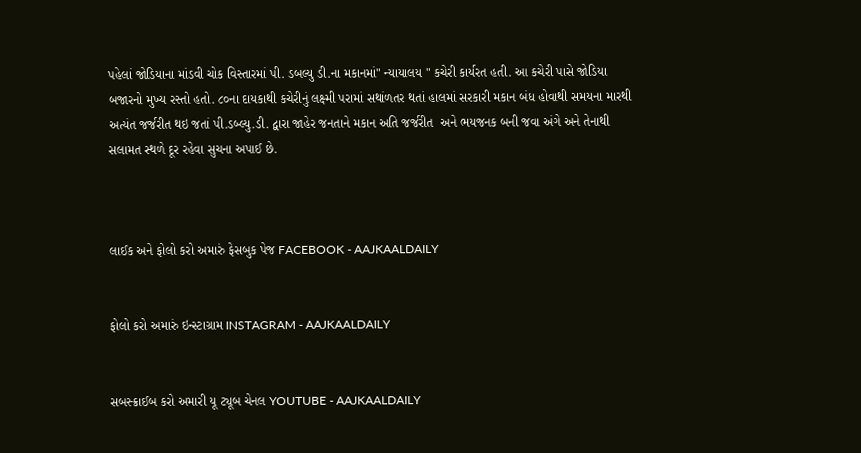પહેલાં જોડિયાના માંડવી ચોક વિસ્તારમાં પી. ડબલ્યુ ડી.ના મકાનમાં" ન્યાયાલય " કચેરી કાર્યરત હતી. આ કચેરી પાસે જોડિયા બજારનો મુખ્ય રસ્તો હતો. ૮૦ના દાયકાથી કચેરીનું લક્ષ્મી પરામાં સથાંળતર થતાં હાલમાં સરકારી મકાન બંધ હોવાથી સમયના મારથી અત્યંત જર્જરીત થઇ જતાં પી.ડબ્લ્યુ.ડી. દ્વારા જાહેર જનતાને મકાન અતિ જર્જરીત  અને ભયજનક બની જવા અંગે અને તેનાથી સલામત સ્થળે દૂર રહેવા સુચના અપાઈ છે.



લાઈક અને ફોલો કરો અમારું ફેસબુક પેજ FACEBOOK - AAJKAALDAILY


ફોલો કરો અમારું ઇન્સ્ટાગ્રામ INSTAGRAM - AAJKAALDAILY


સબસ્ક્રાઈબ કરો અમારી યૂ ટ્યૂબ ચેનલ YOUTUBE - AAJKAALDAILY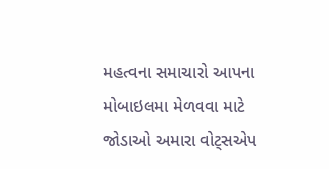મહત્વના સમાચારો આપના મોબાઇલમા મેળવવા માટે જોડાઓ અમારા વોટ્સએપ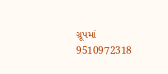ગ્રૂપમાં  9510972318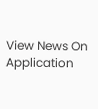View News On Application